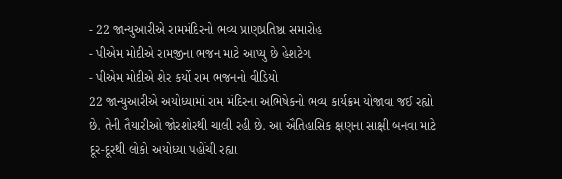- 22 જાન્યુઆરીએ રામમંદિરનો ભવ્ય પ્રાણપ્રતિષ્ઠા સમારોહ
- પીએમ મોદીએ રામજીના ભજન માટે આપ્યુ છે હેશટેગ
- પીએમ મોદીએ શેર કર્યો રામ ભજનનો વીડિયો
22 જાન્યુઆરીએ અયોધ્યામાં રામ મંદિરના અભિષેકનો ભવ્ય કાર્યક્રમ યોજાવા જઈ રહ્યો છે. તેની તૈયારીઓ જોરશોરથી ચાલી રહી છે. આ ઐતિહાસિક ક્ષણના સાક્ષી બનવા માટે દૂર-દૂરથી લોકો અયોધ્યા પહોંચી રહ્યા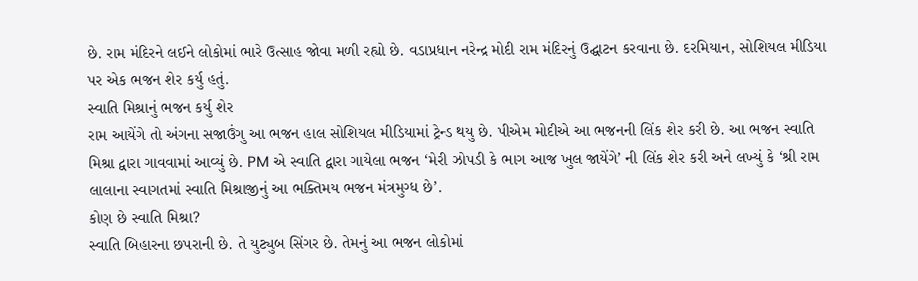છે. રામ મંદિરને લઈને લોકોમાં ભારે ઉત્સાહ જોવા મળી રહ્યો છે. વડાપ્રધાન નરેન્દ્ર મોદી રામ મંદિરનું ઉદ્ઘાટન કરવાના છે. દરમિયાન, સોશિયલ મીડિયા પર એક ભજન શેર કર્યુ હતું.
સ્વાતિ મિશ્રાનું ભજન કર્યુ શેર
રામ આયેંગે તો અંગના સજાઉંગુ આ ભજન હાલ સોશિયલ મીડિયામાં ટ્રેન્ડ થયુ છે. પીએમ મોદીએ આ ભજનની લિંક શેર કરી છે. આ ભજન સ્વાતિ મિશ્રા દ્વારા ગાવવામાં આવ્યું છે. PM એ સ્વાતિ દ્વારા ગાયેલા ભજન ‘મેરી ઝોપડી કે ભાગ આજ ખુલ જાયેંગે’ ની લિંક શેર કરી અને લખ્યું કે ‘શ્રી રામ લાલાના સ્વાગતમાં સ્વાતિ મિશ્રાજીનું આ ભક્તિમય ભજન મંત્રમુગ્ધ છે’.
કોણ છે સ્વાતિ મિશ્રા?
સ્વાતિ બિહારના છપરાની છે. તે યુટ્યુબ સિંગર છે. તેમનું આ ભજન લોકોમાં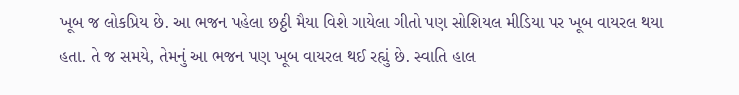ખૂબ જ લોકપ્રિય છે. આ ભજન પહેલા છઠ્ઠી મૈયા વિશે ગાયેલા ગીતો પણ સોશિયલ મીડિયા પર ખૂબ વાયરલ થયા હતા. તે જ સમયે, તેમનું આ ભજન પણ ખૂબ વાયરલ થઈ રહ્યું છે. સ્વાતિ હાલ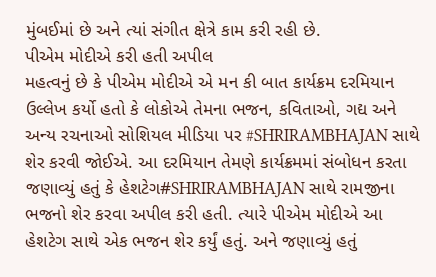મુંબઈમાં છે અને ત્યાં સંગીત ક્ષેત્રે કામ કરી રહી છે.
પીએમ મોદીએ કરી હતી અપીલ
મહત્વનું છે કે પીએમ મોદીએ એ મન કી બાત કાર્યક્રમ દરમિયાન ઉલ્લેખ કર્યો હતો કે લોકોએ તેમના ભજન, કવિતાઓ, ગદ્ય અને અન્ય રચનાઓ સોશિયલ મીડિયા પર #SHRIRAMBHAJAN સાથે શેર કરવી જોઈએ. આ દરમિયાન તેમણે કાર્યક્રમમાં સંબોધન કરતા જણાવ્યું હતું કે હેશટેગ#SHRIRAMBHAJAN સાથે રામજીના ભજનો શેર કરવા અપીલ કરી હતી. ત્યારે પીએમ મોદીએ આ હેશટેગ સાથે એક ભજન શેર કર્યું હતું. અને જણાવ્યું હતું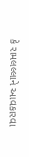કે રામલલ્લાને આવકારવા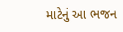માટેનું આ ભજન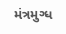મંત્રમુગ્ધ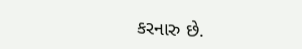કરનારુ છે.